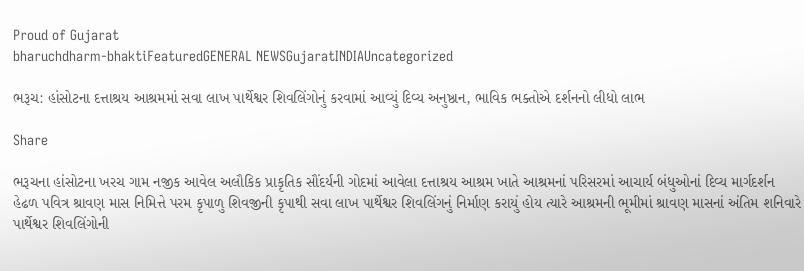Proud of Gujarat
bharuchdharm-bhaktiFeaturedGENERAL NEWSGujaratINDIAUncategorized

ભરૂચ: હાંસોટના દત્તાશ્રય આશ્રમમાં સવા લાખ પાર્થેશ્વર શિવલિંગોનું કરવામાં આવ્યું દિવ્ય અનુષ્ઠાન, ભાવિક ભક્તોએ દર્શનનો લીધો લાભ

Share

ભરૂચના હાંસોટના ખરચ ગામ નજીક આવેલ અલૌકિક પ્રાકૃતિક સૌંદર્યની ગોદમાં આવેલા દત્તાશ્રય આશ્રમ ખાતે આશ્રમનાં પરિસરમાં આચાર્ય બંધુઓનાં દિવ્ય માર્ગદર્શન હેઢળ પવિત્ર શ્રાવણ માસ નિમિત્તે પરમ કૃપાળુ શિવજીની કૃપાથી સવા લાખ પાર્થેશ્વર શિવલિંગનું નિર્માણ કરાયું હોય ત્યારે આશ્રમની ભૂમીમાં શ્રાવણ માસનાં અંતિમ શનિવારે પાર્થેશ્વર શિવલિંગોની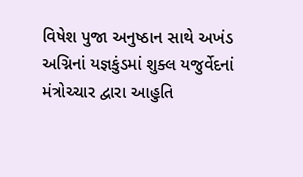વિષેશ પુજા અનુષ્ઠાન સાથે અખંડ અગ્નિનાં યજ્ઞકુંડમાં શુક્લ યજુર્વેદનાં મંત્રોચ્ચાર દ્વારા આહુતિ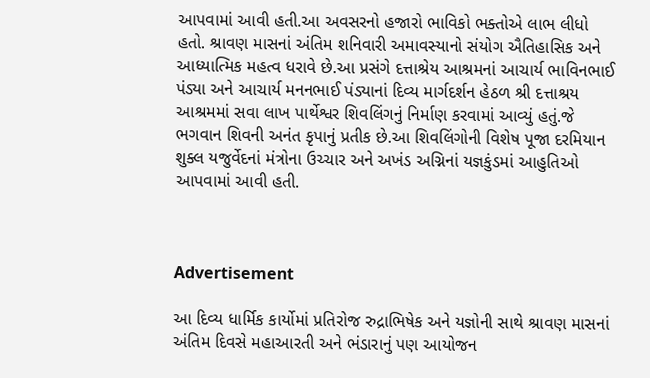આપવામાં આવી હતી.આ અવસરનો હજારો ભાવિકો ભક્તોએ લાભ લીધો હતો. શ્રાવણ માસનાં અંતિમ શનિવારી અમાવસ્યાનો સંયોગ ઐતિહાસિક અને આધ્યાત્મિક મહત્વ ધરાવે છે.આ પ્રસંગે દત્તાશ્રેય આશ્રમનાં આચાર્ય ભાવિનભાઈ પંડ્યા અને આચાર્ય મનનભાઈ પંડ્યાનાં દિવ્ય માર્ગદર્શન હેઠળ શ્રી દત્તાશ્રય આશ્રમમાં સવા લાખ પાર્થેશ્વર શિવલિંગનું નિર્માણ કરવામાં આવ્યું હતું.જે ભગવાન શિવની અનંત કૃપાનું પ્રતીક છે.આ શિવલિંગોની વિશેષ પૂજા દરમિયાન શુક્લ યજુર્વેદનાં મંત્રોના ઉચ્ચાર અને અખંડ અગ્નિનાં યજ્ઞકુંડમાં આહુતિઓ આપવામાં આવી હતી.



Advertisement

આ દિવ્ય ધાર્મિક કાર્યોમાં પ્રતિરોજ રુદ્રાભિષેક અને યજ્ઞોની સાથે શ્રાવણ માસનાં અંતિમ દિવસે મહાઆરતી અને ભંડારાનું પણ આયોજન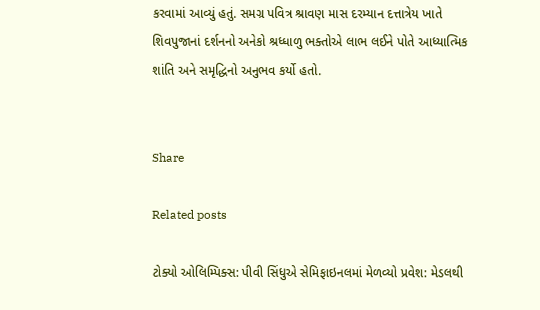કરવામાં આવ્યું હતું. સમગ્ર પવિત્ર શ્રાવણ માસ દરમ્યાન દત્તાત્રેય ખાતે શિવપુજાનાં દર્શનનો અનેકો શ્રધ્ધાળુ ભક્તોએ લાભ લઈને પોતે આધ્યાત્મિક શાંતિ અને સમૃદ્ધિનો અનુભવ કર્યો હતો.


Share

Related posts

ટોક્યો ઓલિમ્પિક્સ: પીવી સિંધુએ સેમિફાઇનલમાં મેળવ્યો પ્રવેશ: મેડલથી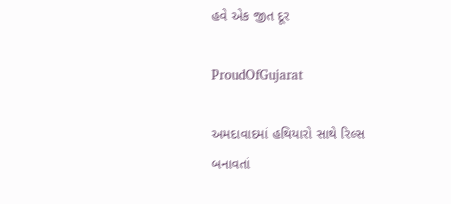હવે એક જીત દૂર

ProudOfGujarat

અમદાવાદમાં હથિયારો સાથે રિલ્સ બનાવતાં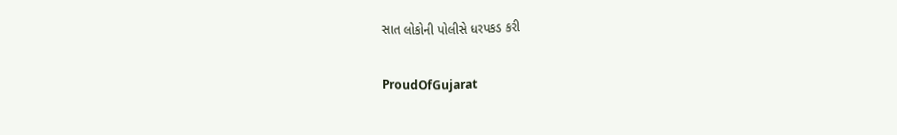સાત લોકોની પોલીસે ધરપકડ કરી

ProudOfGujarat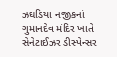ઝઘડિયા નજીકનાં ગુમાનદેવ મંદિર ખાતે સેનેટાઈઝર ડીસ્પેન્સર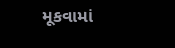મૂકવામાં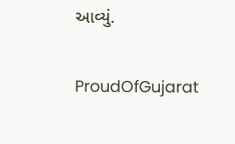આવ્યું.

ProudOfGujarat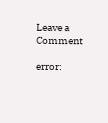Leave a Comment

error: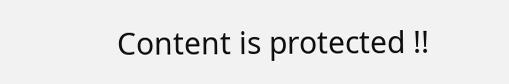Content is protected !!